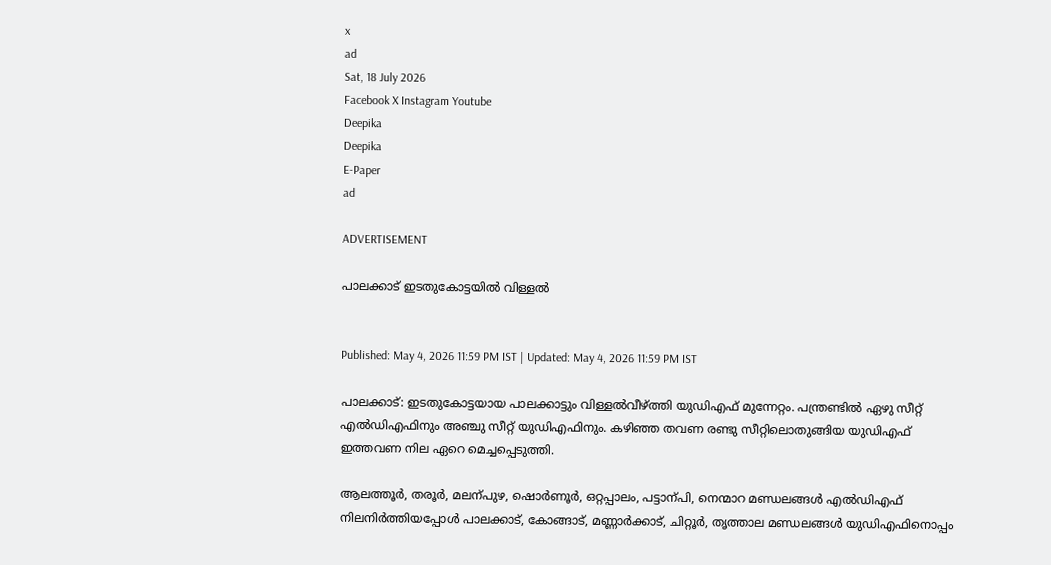x
ad
Sat, 18 July 2026
Facebook X Instagram Youtube
Deepika
Deepika
E-Paper
ad

ADVERTISEMENT

പാലക്കാട് ഇടതുകോട്ടയിൽ വിള്ളൽ


Published: May 4, 2026 11:59 PM IST | Updated: May 4, 2026 11:59 PM IST

പാലക്കാട്: ഇടതുകോട്ടയായ പാലക്കാട്ടും വിള്ളൽവീഴ്ത്തി യുഡിഎഫ് മുന്നേറ്റം. പന്ത്രണ്ടിൽ ഏഴു സീറ്റ് എൽഡിഎഫിനും അഞ്ചു സീറ്റ് യുഡിഎഫിനും. കഴിഞ്ഞ തവണ രണ്ടു സീറ്റിലൊതുങ്ങിയ യുഡിഎഫ് ഇത്തവണ നില ഏറെ മെച്ചപ്പെടുത്തി.

ആലത്തൂർ, തരൂർ, മലന്പുഴ, ഷൊർണൂർ, ഒറ്റപ്പാലം, പട്ടാന്പി, നെന്മാറ മണ്ഡലങ്ങൾ എൽഡിഎഫ് നിലനിർത്തിയപ്പോൾ പാലക്കാട്, കോങ്ങാട്, മണ്ണാർക്കാട്, ചിറ്റൂർ, തൃത്താല മണ്ഡലങ്ങൾ യുഡിഎഫിനൊപ്പം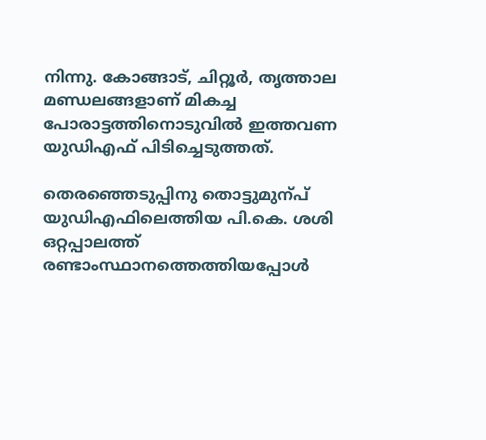നിന്നു. കോങ്ങാട്, ചിറ്റൂർ, തൃത്താല മണ്ഡലങ്ങളാണ് മികച്ച പോരാട്ടത്തിനൊടുവിൽ ഇത്തവണ യുഡിഎഫ് പിടിച്ചെടുത്തത്.

തെരഞ്ഞെടുപ്പിനു തൊട്ടുമുന്പ് യുഡിഎഫിലെത്തിയ പി.കെ. ശശി ഒറ്റപ്പാലത്ത് രണ്ടാംസ്ഥാനത്തെത്തിയപ്പോൾ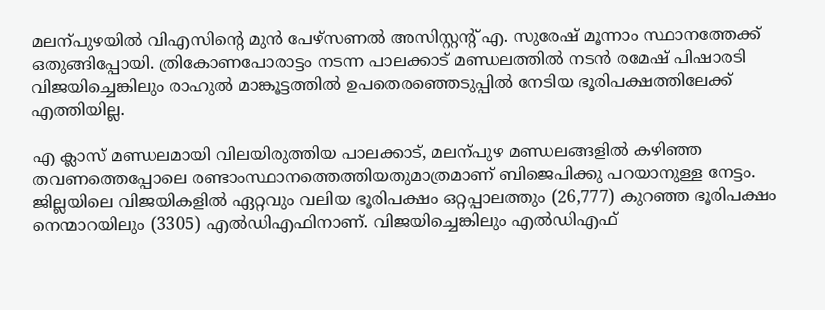മലന്പുഴയിൽ വിഎസിന്‍റെ മുൻ പേഴ്സണൽ അസിസ്റ്റന്‍റ് എ. സുരേഷ് മൂന്നാം സ്ഥാനത്തേക്ക് ഒതുങ്ങിപ്പോയി. ത്രികോണപോരാട്ടം നടന്ന പാലക്കാട് മണ്ഡലത്തിൽ നടൻ രമേഷ് പിഷാരടി വിജയിച്ചെങ്കിലും രാഹുൽ മാങ്കൂട്ടത്തിൽ ഉപതെരഞ്ഞെടുപ്പിൽ നേടിയ ഭൂരിപക്ഷത്തിലേക്ക് എത്തിയില്ല.

എ ക്ലാസ് മണ്ഡലമായി വിലയിരുത്തിയ പാലക്കാട്, മലന്പുഴ മണ്ഡലങ്ങളിൽ കഴിഞ്ഞ തവണത്തെപ്പോലെ രണ്ടാംസ്ഥാനത്തെത്തിയതുമാത്രമാണ് ബിജെപിക്കു പറയാനുള്ള നേട്ടം. ജില്ലയിലെ വിജയികളിൽ ഏറ്റവും വലിയ ഭൂരിപക്ഷം ഒറ്റപ്പാലത്തും (26,777) കുറഞ്ഞ ഭൂരിപക്ഷം നെന്മാറയിലും (3305) എൽഡിഎഫിനാണ്. വിജയിച്ചെങ്കിലും എൽഡിഎഫ്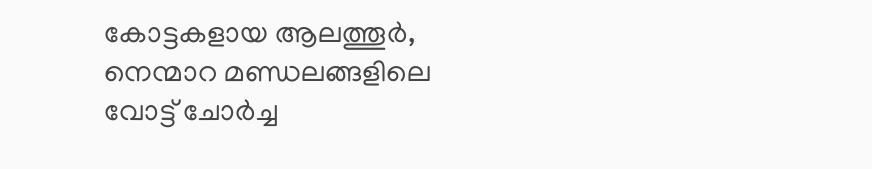കോട്ടകളായ ആലത്തൂർ, നെന്മാറ മണ്ഡലങ്ങളിലെ വോട്ട് ചോർച്ച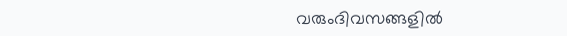വരുംദിവസങ്ങളിൽ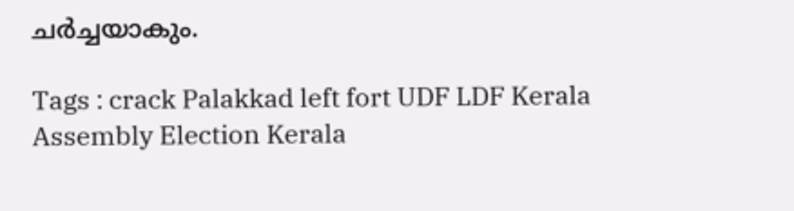ചർച്ചയാകും.

Tags : crack Palakkad left fort UDF LDF Kerala Assembly Election Kerala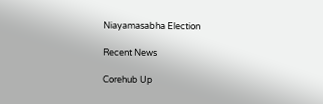Niayamasabha Election

Recent News

Corehub Up